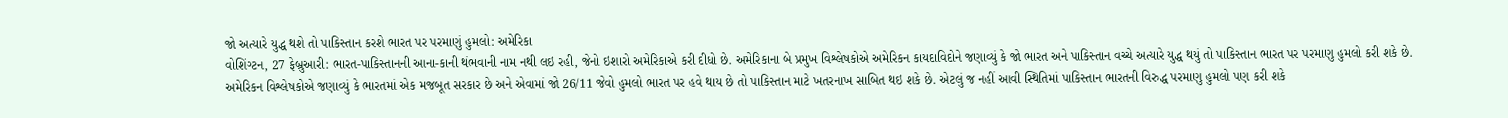જો અત્યારે યુદ્ધ થશે તો પાકિસ્તાન કરશે ભારત પર પરમાણું હુમલો: અમેરિકા
વોશિંગ્ટન, 27 ફેબ્રુઆરી: ભારત-પાકિસ્તાનની આના-કાની થંભવાની નામ નથી લઇ રહી, જેનો ઇશારો અમેરિકાએ કરી દીધો છે. અમેરિકાના બે પ્રમુખ વિશ્લેષકોએ અમેરિકન કાયદાવિદોને જણાવ્યું કે જો ભારત અને પાકિસ્તાન વચ્ચે અત્યારે યુદ્ધ થયું તો પાકિસ્તાન ભારત પર પરમાણુ હુમલો કરી શકે છે.
અમેરિકન વિશ્લેષકોએ જણાવ્યું કે ભારતમાં એક મજબૂત સરકાર છે અને એવામાં જો 26/11 જેવો હુમલો ભારત પર હવે થાય છે તો પાકિસ્તાન માટે ખતરનાખ સાબિત થઇ શકે છે. એટલું જ નહીં આવી સ્થિતિમાં પાકિસ્તાન ભારતની વિરુદ્ધ પરમાણુ હુમલો પણ કરી શકે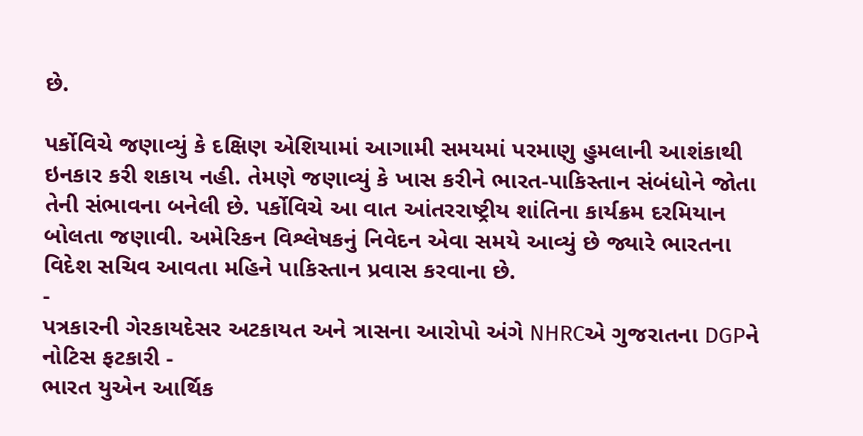છે.

પર્કોવિચે જણાવ્યું કે દક્ષિણ એશિયામાં આગામી સમયમાં પરમાણુ હુમલાની આશંકાથી ઇનકાર કરી શકાય નહી. તેમણે જણાવ્યું કે ખાસ કરીને ભારત-પાકિસ્તાન સંબંધોને જોતા તેની સંભાવના બનેલી છે. પર્કોવિચે આ વાત આંતરરાષ્ટ્રીય શાંતિના કાર્યક્રમ દરમિયાન બોલતા જણાવી. અમેરિકન વિશ્લેષકનું નિવેદન એવા સમયે આવ્યું છે જ્યારે ભારતના વિદેશ સચિવ આવતા મહિને પાકિસ્તાન પ્રવાસ કરવાના છે.
-
પત્રકારની ગેરકાયદેસર અટકાયત અને ત્રાસના આરોપો અંગે NHRCએ ગુજરાતના DGPને નોટિસ ફટકારી -
ભારત યુએન આર્થિક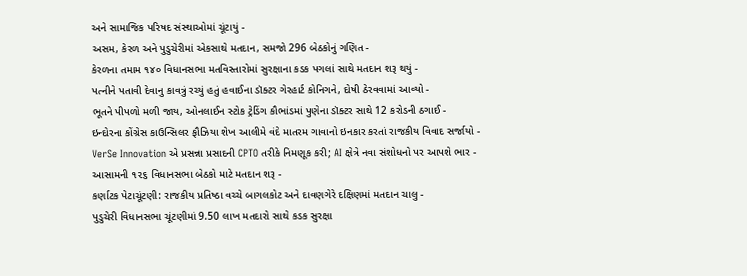અને સામાજિક પરિષદ સંસ્થાઓમાં ચૂંટાયું -
અસમ, કેરળ અને પુડુચેરીમાં એકસાથે મતદાન, સમજો 296 બેઠકોનું ગણિત -
કેરળના તમામ ૧૪૦ વિધાનસભા મતવિસ્તારોમાં સુરક્ષાના કડક પગલાં સાથે મતદાન શરૂ થયું -
પત્નીને પતાવી દેવાનુ કાવત્રું રચ્યું હતું હવાઈના ડૉક્ટર ગેરહાર્ટ કોનિગને, દોષી ઠેરવવામાં આવ્યો -
ભૂતને પીપળો મળી જાય, ઓનલાઈન સ્ટોક ટ્રેડિંગ કૌભાંડમાં પુણેના ડૉક્ટર સાથે 12 કરોડની ઠગાઈ -
ઇન્દોરના કોંગ્રેસ કાઉન્સિલર ફૌઝિયા શેખ આલીમે વંદે માતરમ ગાવાનો ઇનકાર કરતાં રાજકીય વિવાદ સર્જાયો -
VerSe Innovation એ પ્રસન્ના પ્રસાદની CPTO તરીકે નિમણૂક કરી; AI ક્ષેત્રે નવા સંશોધનો પર આપશે ભાર -
આસામની ૧૨૬ વિધાનસભા બેઠકો માટે મતદાન શરૂ -
કર્ણાટક પેટાચૂંટણી: રાજકીય પ્રતિષ્ઠા વચ્ચે બાગલકોટ અને દાવણગેરે દક્ષિણમાં મતદાન ચાલુ -
પુડુચેરી વિધાનસભા ચૂંટણીમાં 9.50 લાખ મતદારો સાથે કડક સુરક્ષા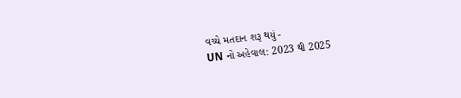વચ્ચે મતદાન શરૂ થયું -
UN નો અહેવાલ: 2023 થી 2025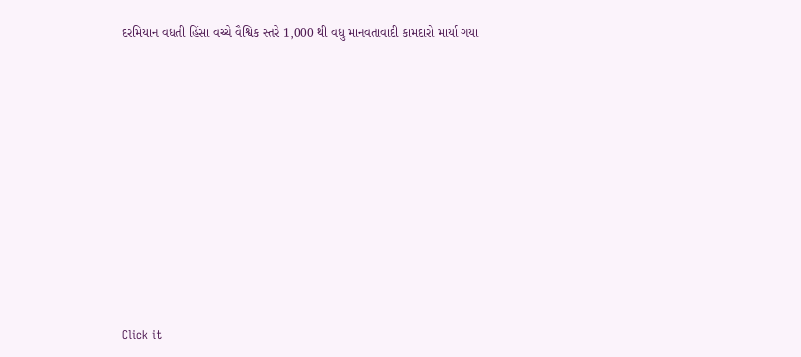દરમિયાન વધતી હિંસા વચ્ચે વૈશ્વિક સ્તરે 1,000 થી વધુ માનવતાવાદી કામદારો માર્યા ગયા











Click it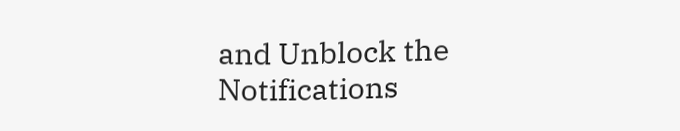and Unblock the Notifications